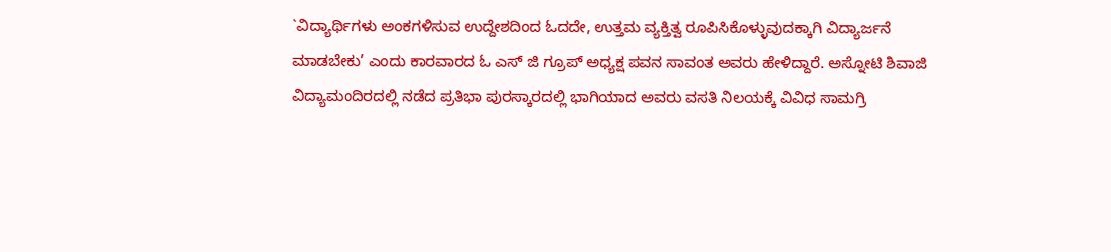`ವಿದ್ಯಾರ್ಥಿಗಳು ಅಂಕಗಳಿಸುವ ಉದ್ದೇಶದಿಂದ ಓದದೇ, ಉತ್ತಮ ವ್ಯಕ್ತಿತ್ವ ರೂಪಿಸಿಕೊಳ್ಳುವುದಕ್ಕಾಗಿ ವಿದ್ಯಾರ್ಜನೆ ಮಾಡಬೇಕು’ ಎಂದು ಕಾರವಾರದ ಓ ಎಸ್ ಜಿ ಗ್ರೂಪ್ ಅಧ್ಯಕ್ಷ ಪವನ ಸಾವಂತ ಅವರು ಹೇಳಿದ್ದಾರೆ. ಅಸ್ನೋಟಿ ಶಿವಾಜಿ ವಿದ್ಯಾಮಂದಿರದಲ್ಲಿ ನಡೆದ ಪ್ರತಿಭಾ ಪುರಸ್ಕಾರದಲ್ಲಿ ಭಾಗಿಯಾದ ಅವರು ವಸತಿ ನಿಲಯಕ್ಕೆ ವಿವಿಧ ಸಾಮಗ್ರಿ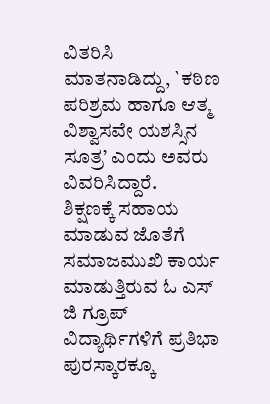ವಿತರಿಸಿ ಮಾತನಾಡಿದ್ದು, `ಕಠಿಣ ಪರಿಶ್ರಮ ಹಾಗೂ ಆತ್ಮ ವಿಶ್ವಾಸವೇ ಯಶಸ್ಸಿನ ಸೂತ್ರ’ ಎಂದು ಅವರು ವಿವರಿಸಿದ್ದಾರೆ.
ಶಿಕ್ಷಣಕ್ಕೆ ಸಹಾಯ ಮಾಡುವ ಜೊತೆಗೆ ಸಮಾಜಮುಖಿ ಕಾರ್ಯ ಮಾಡುತ್ತಿರುವ ಓ ಎಸ್ ಜಿ ಗ್ರೂಪ್ ವಿದ್ಯಾರ್ಥಿಗಳಿಗೆ ಪ್ರತಿಭಾ ಪುರಸ್ಕಾರಕ್ಕೂ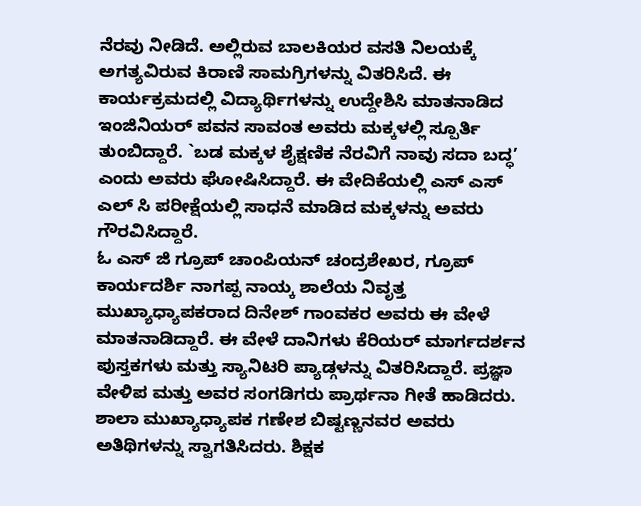ನೆರವು ನೀಡಿದೆ. ಅಲ್ಲಿರುವ ಬಾಲಕಿಯರ ವಸತಿ ನಿಲಯಕ್ಕೆ ಅಗತ್ಯವಿರುವ ಕಿರಾಣಿ ಸಾಮಗ್ರಿಗಳನ್ನು ವಿತರಿಸಿದೆ. ಈ ಕಾರ್ಯಕ್ರಮದಲ್ಲಿ ವಿದ್ಯಾರ್ಥಿಗಳನ್ನು ಉದ್ದೇಶಿಸಿ ಮಾತನಾಡಿದ ಇಂಜಿನಿಯರ್ ಪವನ ಸಾವಂತ ಅವರು ಮಕ್ಕಳಲ್ಲಿ ಸ್ಪೂರ್ತಿ ತುಂಬಿದ್ದಾರೆ. `ಬಡ ಮಕ್ಕಳ ಶೈಕ್ಷಣಿಕ ನೆರವಿಗೆ ನಾವು ಸದಾ ಬದ್ಧ’ ಎಂದು ಅವರು ಘೋಷಿಸಿದ್ದಾರೆ. ಈ ವೇದಿಕೆಯಲ್ಲಿ ಎಸ್ ಎಸ್ ಎಲ್ ಸಿ ಪರೀಕ್ಷೆಯಲ್ಲಿ ಸಾಧನೆ ಮಾಡಿದ ಮಕ್ಕಳನ್ನು ಅವರು ಗೌರವಿಸಿದ್ದಾರೆ.
ಓ ಎಸ್ ಜಿ ಗ್ರೂಪ್ ಚಾಂಪಿಯನ್ ಚಂದ್ರಶೇಖರ, ಗ್ರೂಪ್ ಕಾರ್ಯದರ್ಶಿ ನಾಗಪ್ಪ ನಾಯ್ಕ ಶಾಲೆಯ ನಿವೃತ್ತ ಮುಖ್ಯಾಧ್ಯಾಪಕರಾದ ದಿನೇಶ್ ಗಾಂವಕರ ಅವರು ಈ ವೇಳೆ ಮಾತನಾಡಿದ್ದಾರೆ. ಈ ವೇಳೆ ದಾನಿಗಳು ಕೆರಿಯರ್ ಮಾರ್ಗದರ್ಶನ ಪುಸ್ತಕಗಳು ಮತ್ತು ಸ್ಯಾನಿಟರಿ ಪ್ಯಾಡ್ಗಳನ್ನು ವಿತರಿಸಿದ್ದಾರೆ. ಪ್ರಜ್ಞಾ ವೇಳಿಪ ಮತ್ತು ಅವರ ಸಂಗಡಿಗರು ಪ್ರಾರ್ಥನಾ ಗೀತೆ ಹಾಡಿದರು. ಶಾಲಾ ಮುಖ್ಯಾಧ್ಯಾಪಕ ಗಣೇಶ ಬಿಷ್ಟಣ್ಣನವರ ಅವರು ಅತಿಥಿಗಳನ್ನು ಸ್ವಾಗತಿಸಿದರು. ಶಿಕ್ಷಕ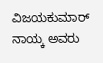ವಿಜಯಕುಮಾರ್ ನಾಯ್ಕ ಅವರು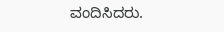ವಂದಿಸಿದರು.